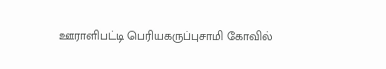ஊராளிபட்டி பெரியகருப்புசாமி கோவில்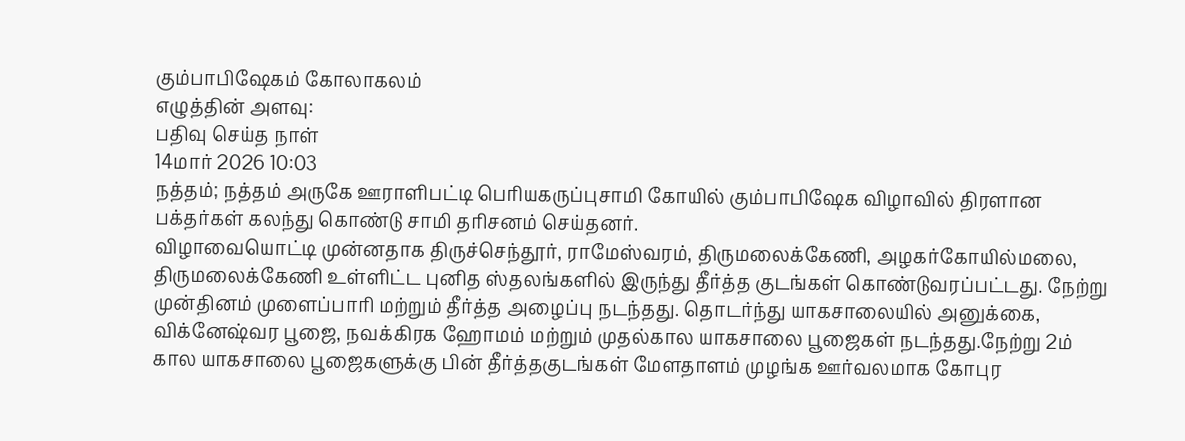கும்பாபிஷேகம் கோலாகலம்
எழுத்தின் அளவு:
பதிவு செய்த நாள்
14மார் 2026 10:03
நத்தம்; நத்தம் அருகே ஊராளிபட்டி பெரியகருப்புசாமி கோயில் கும்பாபிஷேக விழாவில் திரளான பக்தர்கள் கலந்து கொண்டு சாமி தரிசனம் செய்தனர்.
விழாவையொட்டி முன்னதாக திருச்செந்தூர், ராமேஸ்வரம், திருமலைக்கேணி, அழகர்கோயில்மலை, திருமலைக்கேணி உள்ளிட்ட புனித ஸ்தலங்களில் இருந்து தீர்த்த குடங்கள் கொண்டுவரப்பட்டது. நேற்று முன்தினம் முளைப்பாரி மற்றும் தீர்த்த அழைப்பு நடந்தது. தொடர்ந்து யாகசாலையில் அனுக்கை, விக்னேஷ்வர பூஜை, நவக்கிரக ஹோமம் மற்றும் முதல்கால யாகசாலை பூஜைகள் நடந்தது.நேற்று 2ம் கால யாகசாலை பூஜைகளுக்கு பின் தீர்த்தகுடங்கள் மேளதாளம் முழங்க ஊர்வலமாக கோபுர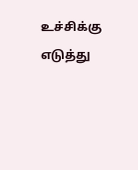உச்சிக்கு எடுத்து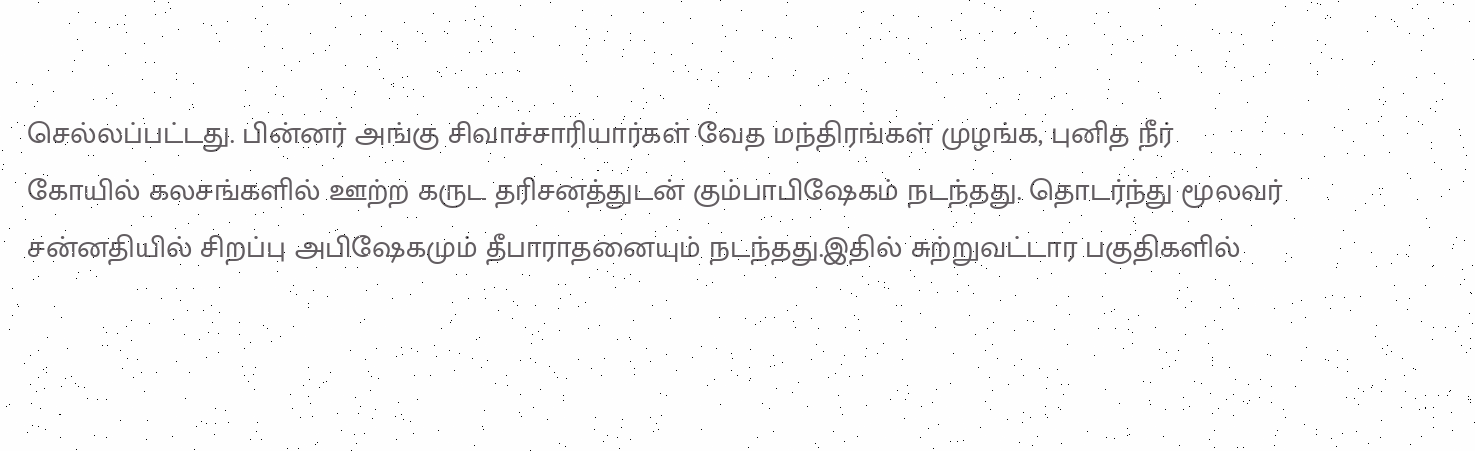செல்லப்பட்டது. பின்னர் அங்கு சிவாச்சாரியார்கள் வேத மந்திரங்கள் முழங்க, புனித நீர் கோயில் கலசங்களில் ஊற்ற கருட தரிசனத்துடன் கும்பாபிஷேகம் நடந்தது. தொடர்ந்து மூலவர் சன்னதியில் சிறப்பு அபிஷேகமும் தீபாராதனையும் நடந்தது.இதில் சுற்றுவட்டார பகுதிகளில்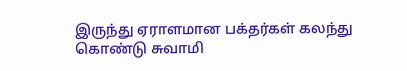இருந்து ஏராளமான பக்தர்கள் கலந்து கொண்டு சுவாமி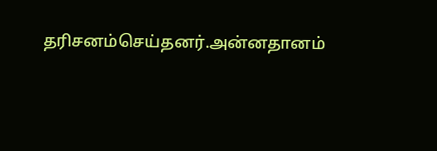தரிசனம்செய்தனர்.அன்னதானம்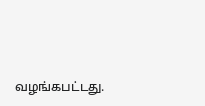வழங்கபட்டது.